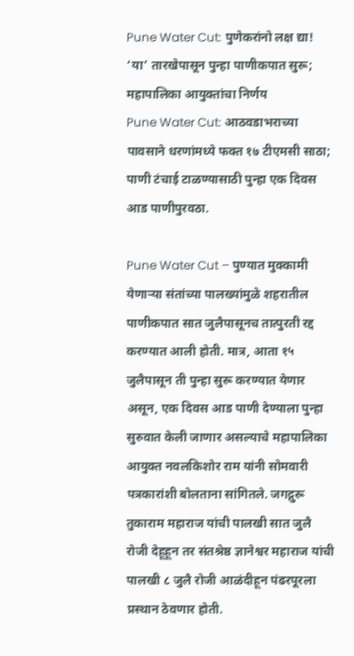Pune Water Cut: पुणेकरांनो लक्ष द्या! ‘या’ तारखेपासून पुन्हा पाणीकपात सुरू; महापालिका आयुक्तांचा निर्णय
Pune Water Cut: आठवडाभराच्या पावसाने धरणांमध्ये फक्त १७ टीएमसी साठा; पाणी टंचाई टाळण्यासाठी पुन्हा एक दिवस आड पाणीपुरवठा.

Pune Water Cut – पुण्यात मुक्कामी येणाऱ्या संतांच्या पालख्यांमुळे शहरातील पाणीकपात सात जुलैपासूनच तात्पुरती रद्द करण्यात आली होती. मात्र, आता १५ जुलैपासून ती पुन्हा सुरू करण्यात येणार असून, एक दिवस आड पाणी देण्याला पुन्हा सुरुवात केली जाणार असल्याचे महापालिका आयुक्त नवलकिशोर राम यांनी सोमवारी पत्रकारांशी बोलताना सांगितले. जगद्गुरू तुकाराम महाराज यांची पालखी सात जुलै रोजी देहूहून तर संतश्रेष्ठ ज्ञानेश्वर महाराज यांची पालखी ८ जुलै रोजी आळंदीहून पंढरपूरला प्रस्थान ठेवणार होती.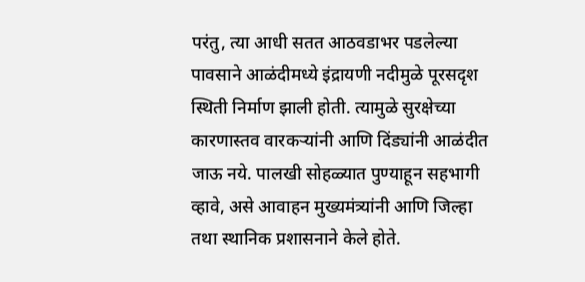परंतु, त्या आधी सतत आठवडाभर पडलेल्या पावसाने आळंदीमध्ये इंद्रायणी नदीमुळे पूरसदृश स्थिती निर्माण झाली होती. त्यामुळे सुरक्षेच्या कारणास्तव वारकऱ्यांनी आणि दिंड्यांनी आळंदीत जाऊ नये. पालखी सोहळ्यात पुण्याहून सहभागी व्हावे, असे आवाहन मुख्यमंत्र्यांनी आणि जिल्हा तथा स्थानिक प्रशासनाने केले होते.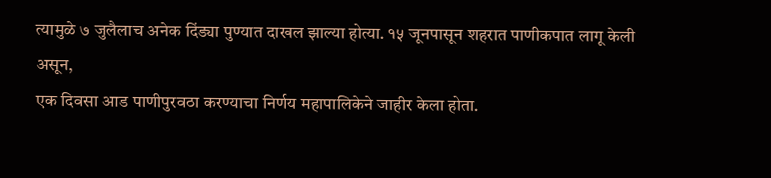त्यामुळे ७ जुलैलाच अनेक दिंड्या पुण्यात दाखल झाल्या होत्या. १५ जूनपासून शहरात पाणीकपात लागू केली असून,
एक दिवसा आड पाणीपुरवठा करण्याचा निर्णय महापालिकेने जाहीर केला होता.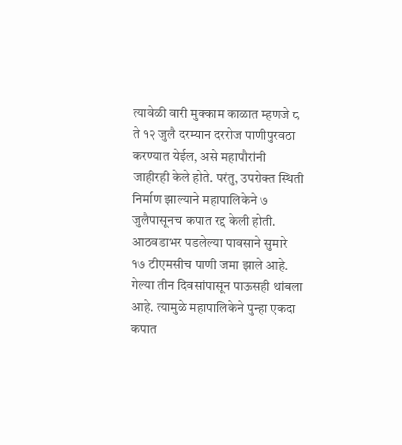त्यावेळी वारी मुक्काम काळात म्हणजे ८ ते १२ जुलै दरम्यान दररोज पाणीपुरवठा करण्यात येईल, असे महापौरांनी जाहीरही केले होते. परंतु, उपरोक्त स्थिती निर्माण झाल्याने महापालिकेने ७ जुलैपासूनच कपात रद्द केली होती. आठवडाभर पडलेल्या पावसाने सुमारे १७ टीएमसीच पाणी जमा झाले आहे.
गेल्या तीन दिवसांपासून पाऊसही थांबला आहे. त्यामुळे महापालिकेने पुन्हा एकदा कपात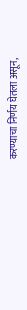करण्याचा निर्णय घेतला असून,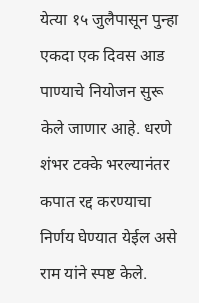येत्या १५ जुलैपासून पुन्हा एकदा एक दिवस आड पाण्याचे नियोजन सुरू केले जाणार आहे. धरणे शंभर टक्के भरल्यानंतर कपात रद्द करण्याचा निर्णय घेण्यात येईल असे राम यांने स्पष्ट केले.